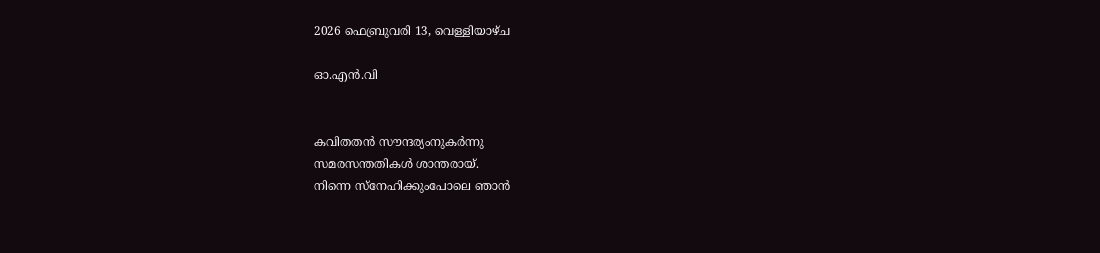2026 ഫെബ്രുവരി 13, വെള്ളിയാഴ്‌ച

ഓ.എൻ.വി


കവിതതൻ സൗന്ദര്യംനുകർന്നു
സമരസന്തതികൾ ശാന്തരായ്.
നിന്നെ സ്നേഹിക്കുംപോലെ ഞാൻ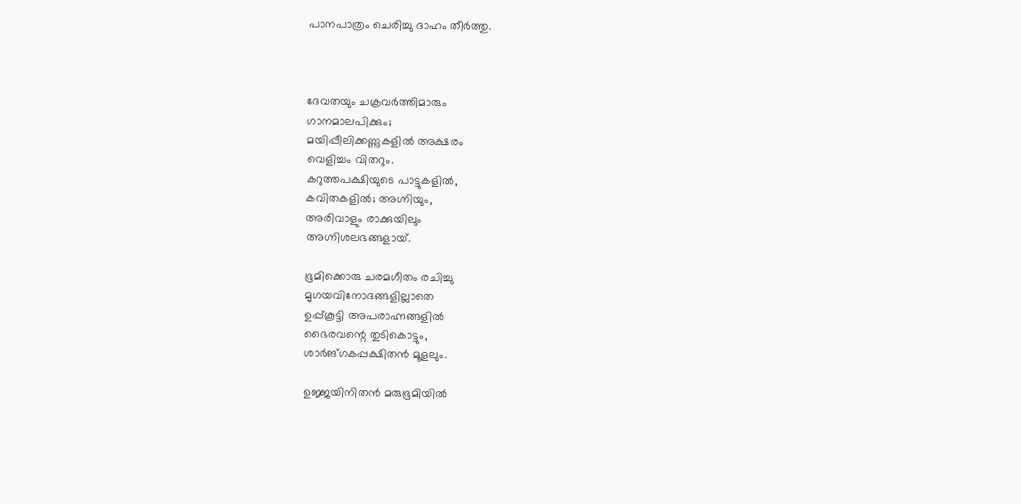പാനപാത്രം ചെരിച്ചു ദാഹം തീർത്തു.



ദേവതയും ചക്രവർത്തിമാരും‍
ഗാനമാലപിക്കും;
മയിപ്പീലിക്കണ്ണുകളിൽ അക്ഷരം
വെളിച്ചം വിതറും.
കറുത്തപക്ഷിയുടെ പാട്ടുകളിൽ,
കവിതകളിൽ; അഗ്നിയും,
അരിവാളും രാക്കുയിലും‍
അഗ്നിശലഭങ്ങളായ്.

ഭൂമിക്കൊരു ചരമഗീതം രചിച്ചു
മൃഗയവിനോദങ്ങളില്ലാതെ
ഉപ്പ്കൂട്ടി അപരാഹ്നങ്ങളിൽ
ഭൈരവന്റെ തുടികൊട്ടും,
ശാർങ്ഗകപ്പക്ഷിതൻ മൂളലും.

ഉജ്ജയിനിതൻ മരുഭൂമിയിൽ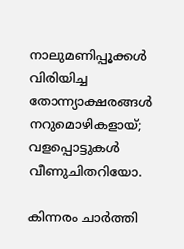നാലുമണിപ്പൂക്കൾ വിരിയിച്ച
തോന്ന്യാക്ഷരങ്ങൾ നറുമൊഴികളായ്;
വളപ്പൊട്ടുകൾ‍ വീണുചിതറിയോ.

കിന്നരം‍ ചാർത്തി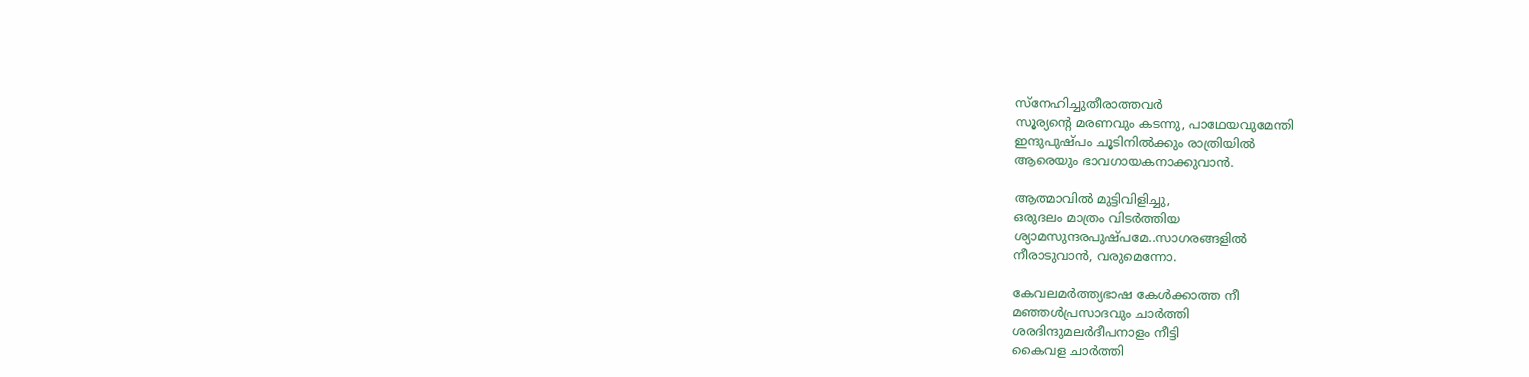സ്നേഹിച്ചുതീരാത്തവർ ‍
സൂര്യന്റെ മരണവും കടന്നു, പാഥേയവുമേന്തി
ഇന്ദുപുഷ്പം ചൂടിനിൽക്കും രാത്രിയിൽ
ആരെയും ഭാവഗായകനാക്കുവാൻ.

ആത്മാവിൽ മുട്ടിവിളിച്ചു,
ഒരുദലം മാത്രം വിടർത്തിയ
ശ്യാമസുന്ദരപുഷ്പമേ..സാഗരങ്ങളിൽ
നീരാടുവാൻ, വരുമെന്നോ.

കേവലമർത്ത്യഭാഷ കേൾക്കാത്ത നീ
മഞ്ഞൾപ്രസാദവും ചാർത്തി
ശരദിന്ദുമലർദീപനാളം നീട്ടി
കൈവള ചാർത്തി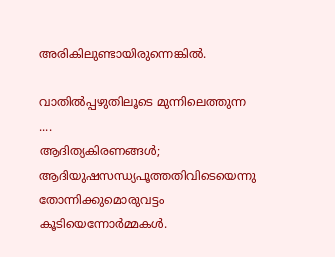അരികിലുണ്ടായിരുന്നെങ്കിൽ.

വാതിൽപ്പഴുതിലൂടെ മുന്നിലെത്തുന്ന ....
ആദിത്യകിരണങ്ങൾ;
ആദിയുഷസന്ധ്യപൂത്തതിവിടെയെന്നു
തോന്നിക്കുമൊരുവട്ടം കൂടിയെന്നോർമ്മകൾ.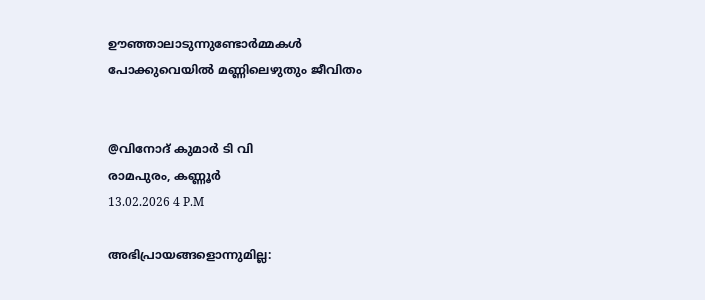ഊഞ്ഞാലാടുന്നുണ്ടോർമ്മകൾ
പോക്കുവെയിൽ മണ്ണിലെഴുതും ജീവിതം


@വിനോദ് കുമാർ ടി വി
രാമപുരം, കണ്ണൂർ
13.02.2026 4 P.M

അഭിപ്രായങ്ങളൊന്നുമില്ല: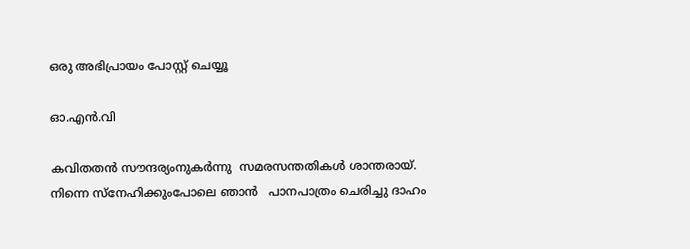ഒരു അഭിപ്രായം പോസ്റ്റ് ചെയ്യൂ

ഓ.എൻ.വി

കവിതതൻ സൗന്ദര്യംനുകർന്നു  സമരസന്തതികൾ ശാന്തരായ്. നിന്നെ സ്നേഹിക്കുംപോലെ ഞാൻ   പാനപാത്രം ചെരിച്ചു ദാഹം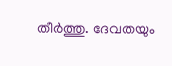തീർത്തു. ദേവതയും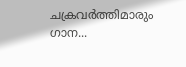ചക്രവർത്തിമാരും‍  ഗാന...